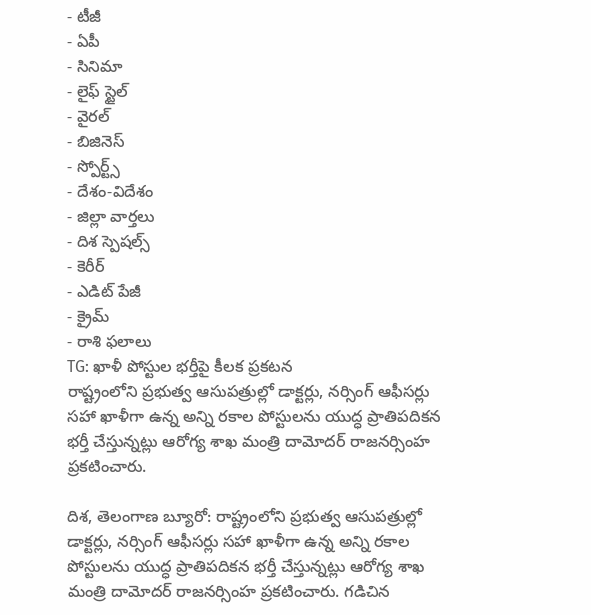- టీజీ
- ఏపీ
- సినిమా
- లైఫ్ స్టైల్
- వైరల్
- బిజినెస్
- స్పోర్ట్స్
- దేశం-విదేశం
- జిల్లా వార్తలు
- దిశ స్పెషల్స్
- కెరీర్
- ఎడిట్ పేజీ
- క్రైమ్
- రాశి ఫలాలు
TG: ఖాళీ పోస్టుల భర్తీపై కీలక ప్రకటన
రాష్ట్రంలోని ప్రభుత్వ ఆసుపత్రుల్లో డాక్టర్లు, నర్సింగ్ ఆఫీసర్లు సహా ఖాళీగా ఉన్న అన్ని రకాల పోస్టులను యుద్ధ ప్రాతిపదికన భర్తీ చేస్తున్నట్లు ఆరోగ్య శాఖ మంత్రి దామోదర్ రాజనర్సింహ ప్రకటించారు.

దిశ, తెలంగాణ బ్యూరో: రాష్ట్రంలోని ప్రభుత్వ ఆసుపత్రుల్లో డాక్టర్లు, నర్సింగ్ ఆఫీసర్లు సహా ఖాళీగా ఉన్న అన్ని రకాల పోస్టులను యుద్ధ ప్రాతిపదికన భర్తీ చేస్తున్నట్లు ఆరోగ్య శాఖ మంత్రి దామోదర్ రాజనర్సింహ ప్రకటించారు. గడిచిన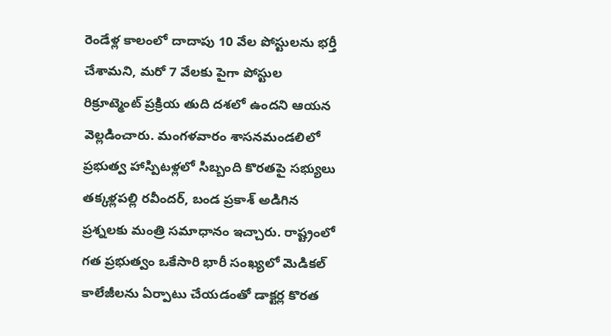రెండేళ్ల కాలంలో దాదాపు 10 వేల పోస్టులను భర్తీ చేశామని, మరో 7 వేలకు పైగా పోస్టుల రిక్రూట్మెంట్ ప్రక్రియ తుది దశలో ఉందని ఆయన వెల్లడించారు. మంగళవారం శాసనమండలిలో ప్రభుత్వ హాస్పిటళ్లలో సిబ్బంది కొరతపై సభ్యులు తక్కళ్లపల్లి రవీందర్, బండ ప్రకాశ్ అడిగిన ప్రశ్నలకు మంత్రి సమాధానం ఇచ్చారు. రాష్ట్రంలో గత ప్రభుత్వం ఒకేసారి భారీ సంఖ్యలో మెడికల్ కాలేజీలను ఏర్పాటు చేయడంతో డాక్టర్ల కొరత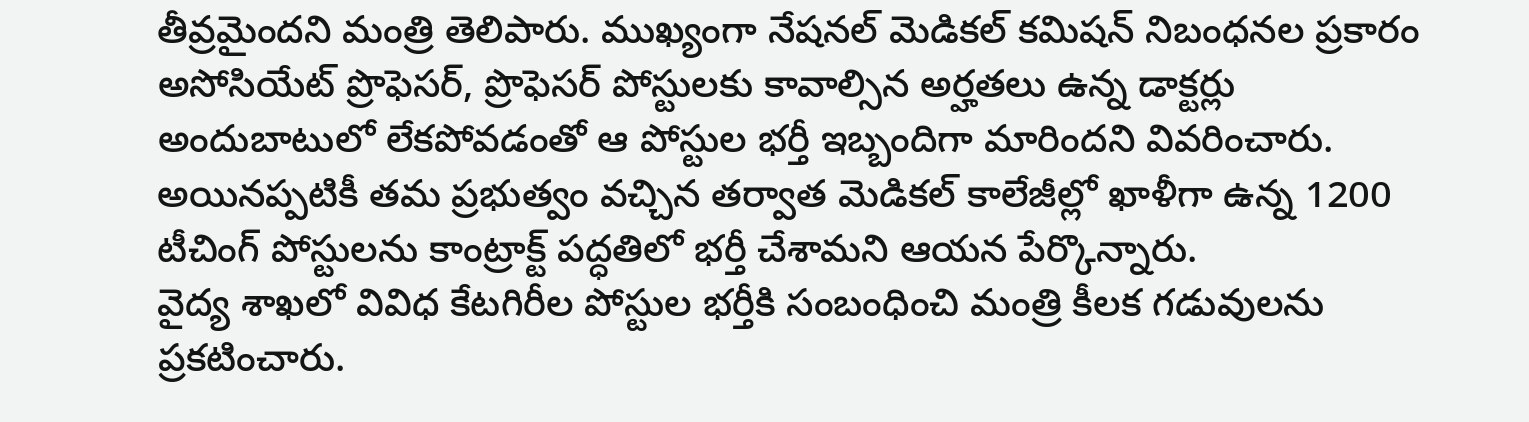తీవ్రమైందని మంత్రి తెలిపారు. ముఖ్యంగా నేషనల్ మెడికల్ కమిషన్ నిబంధనల ప్రకారం అసోసియేట్ ప్రొఫెసర్, ప్రొఫెసర్ పోస్టులకు కావాల్సిన అర్హతలు ఉన్న డాక్టర్లు అందుబాటులో లేకపోవడంతో ఆ పోస్టుల భర్తీ ఇబ్బందిగా మారిందని వివరించారు. అయినప్పటికీ తమ ప్రభుత్వం వచ్చిన తర్వాత మెడికల్ కాలేజీల్లో ఖాళీగా ఉన్న 1200 టీచింగ్ పోస్టులను కాంట్రాక్ట్ పద్ధతిలో భర్తీ చేశామని ఆయన పేర్కొన్నారు.
వైద్య శాఖలో వివిధ కేటగిరీల పోస్టుల భర్తీకి సంబంధించి మంత్రి కీలక గడువులను ప్రకటించారు.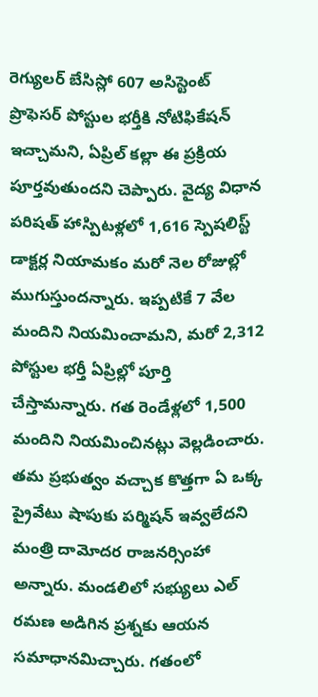రెగ్యులర్ బేసిస్లో 607 అసిస్టెంట్ ప్రొఫెసర్ పోస్టుల భర్తీకి నోటిఫికేషన్ ఇచ్చామని, ఏప్రిల్ కల్లా ఈ ప్రక్రియ పూర్తవుతుందని చెప్పారు. వైద్య విధాన పరిషత్ హాస్పిటళ్లలో 1,616 స్పెషలిస్ట్ డాక్టర్ల నియామకం మరో నెల రోజుల్లో ముగుస్తుందన్నారు. ఇప్పటికే 7 వేల మందిని నియమించామని, మరో 2,312 పోస్టుల భర్తీ ఏప్రిల్లో పూర్తి చేస్తామన్నారు. గత రెండేళ్లలో 1,500 మందిని నియమించినట్లు వెల్లడించారు. తమ ప్రభుత్వం వచ్చాక కొత్తగా ఏ ఒక్క ప్రైవేటు షాపుకు పర్మిషన్ ఇవ్వలేదని మంత్రి దామోదర రాజనర్సింహా అన్నారు. మండలిలో సభ్యులు ఎల్ రమణ అడిగిన ప్రశ్నకు ఆయన సమాధానమిచ్చారు. గతంలో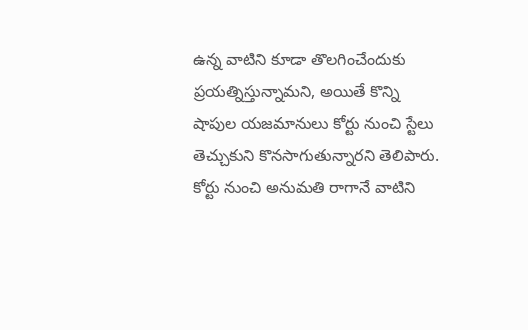ఉన్న వాటిని కూడా తొలగించేందుకు ప్రయత్నిస్తున్నామని, అయితే కొన్ని షాపుల యజమానులు కోర్టు నుంచి స్టేలు తెచ్చుకుని కొనసాగుతున్నారని తెలిపారు. కోర్టు నుంచి అనుమతి రాగానే వాటిని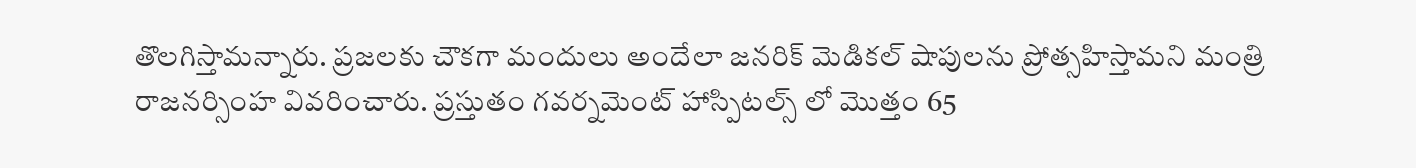తొలగిస్తామన్నారు. ప్రజలకు చౌకగా మందులు అందేలా జనరిక్ మెడికల్ షాపులను ప్రోత్సహిస్తామని మంత్రి రాజనర్సింహ వివరించారు. ప్రస్తుతం గవర్నమెంట్ హాస్పిటల్స్ లో మొత్తం 65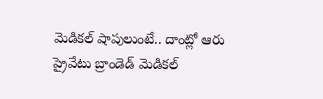మెడికల్ షాపులుంటే.. దాంట్లో ఆరు ప్రైవేటు బ్రాండెడ్ మెడికల్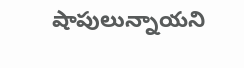షాపులున్నాయని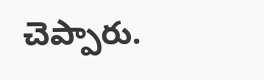చెప్పారు.